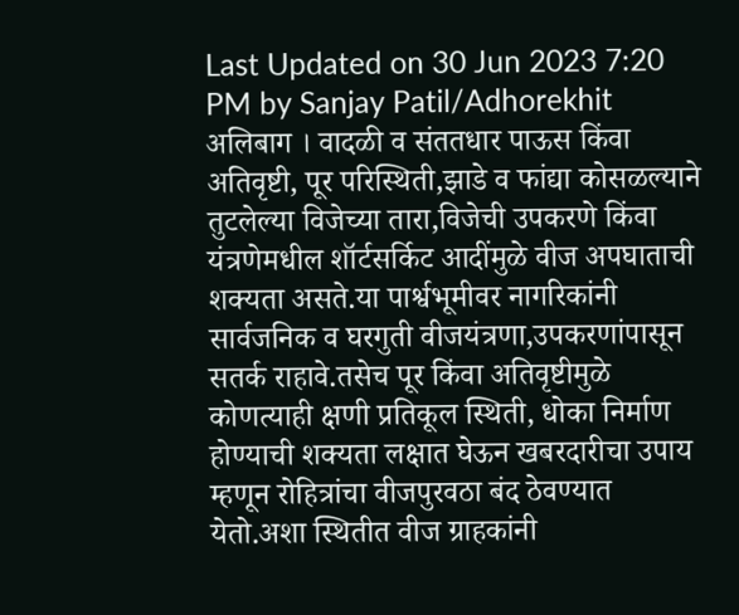Last Updated on 30 Jun 2023 7:20 PM by Sanjay Patil/Adhorekhit
अलिबाग । वादळी व संततधार पाऊस किंवा अतिवृष्टी, पूर परिस्थिती,झाडे व फांद्या कोसळल्याने तुटलेल्या विजेच्या तारा,विजेची उपकरणे किंवा यंत्रणेमधील शॉर्टसर्किट आदींमुळे वीज अपघाताची शक्यता असते.या पार्श्वभूमीवर नागरिकांनी सार्वजनिक व घरगुती वीजयंत्रणा,उपकरणांपासून सतर्क राहावे.तसेच पूर किंवा अतिवृष्टीमुळे कोणत्याही क्षणी प्रतिकूल स्थिती, धोका निर्माण होण्याची शक्यता लक्षात घेऊन खबरदारीचा उपाय म्हणून रोहित्रांचा वीजपुरवठा बंद ठेवण्यात येतो.अशा स्थितीत वीज ग्राहकांनी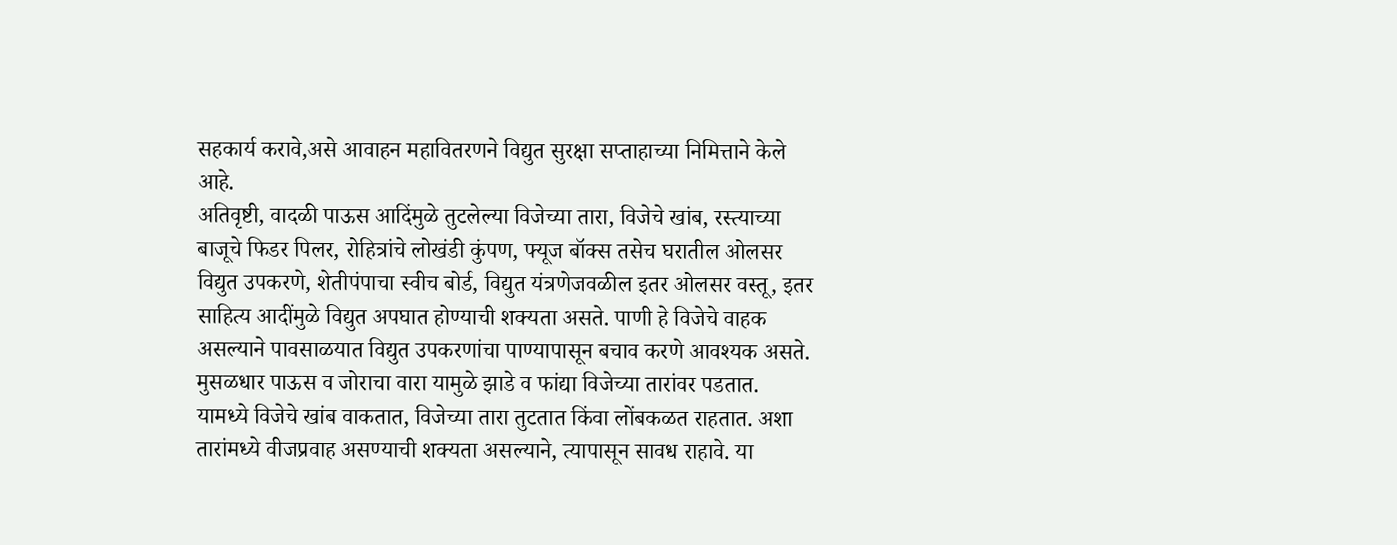सहकार्य करावे,असे आवाहन महावितरणने विद्युत सुरक्षा सप्ताहाच्या निमित्ताने केले आहे.
अतिवृष्टी, वादळी पाऊस आदिंमुळे तुटलेल्या विजेच्या तारा, विजेचे खांब, रस्त्याच्या बाजूचे फिडर पिलर, रोहित्रांचे लोखंडी कुंपण, फ्यूज बॉक्स तसेच घरातील ओलसर विद्युत उपकरणे, शेतीपंपाचा स्वीच बोर्ड, विद्युत यंत्रणेजवळील इतर ओलसर वस्तू, इतर साहित्य आदींमुळे विद्युत अपघात होण्याची शक्यता असते. पाणी हे विजेचे वाहक असल्याने पावसाळयात विद्युत उपकरणांचा पाण्यापासून बचाव करणे आवश्यक असते. मुसळधार पाऊस व जोराचा वारा यामुळे झाडे व फांद्या विजेच्या तारांवर पडतात. यामध्ये विजेचे खांब वाकतात, विजेच्या तारा तुटतात किंवा लोंबकळत राहतात. अशा तारांमध्ये वीजप्रवाह असण्याची शक्यता असल्याने, त्यापासून सावध राहावे. या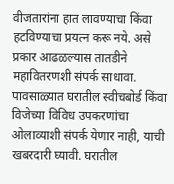वीजतारांना हात लावण्याचा किंवा हटविण्याचा प्रयत्न करू नये. असे प्रकार आढळल्यास तातडीने महावितरणशी संपर्क साधावा.
पावसाळ्यात घरातील स्वीचबोर्ड किंवा विजेच्या विविध उपकरणांचा ओलाव्याशी संपर्क येणार नाही, याची खबरदारी घ्यावी. घरातील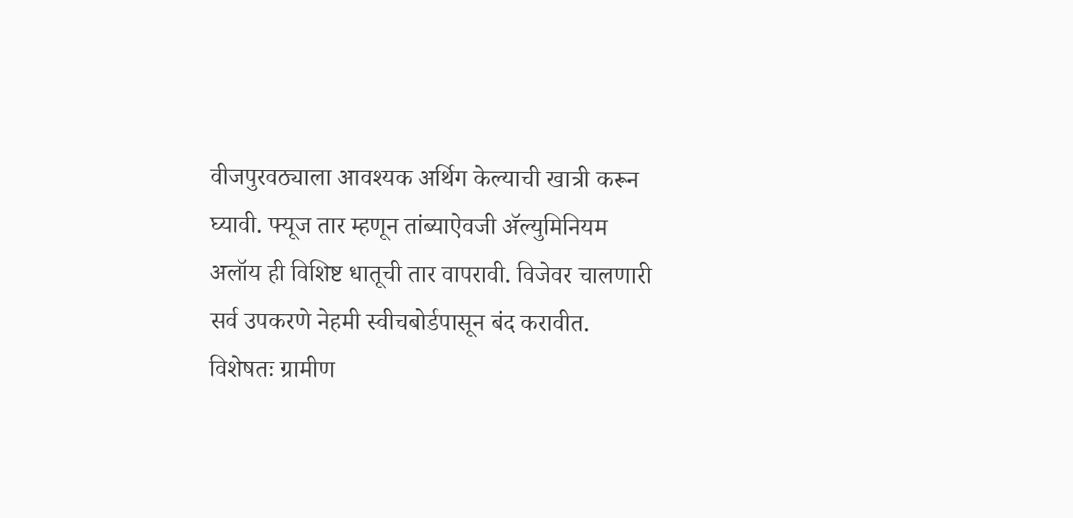वीजपुरवठ्याला आवश्यक अर्थिग केल्याची खात्री करून घ्यावी. फ्यूज तार म्हणून तांब्याऐवजी ॲल्युमिनियम अलॉय ही विशिष्ट धातूची तार वापरावी. विजेवर चालणारी सर्व उपकरणे नेहमी स्वीचबोर्डपासून बंद करावीत. विशेषतः ग्रामीण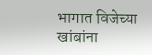भागात विजेच्या खांबांना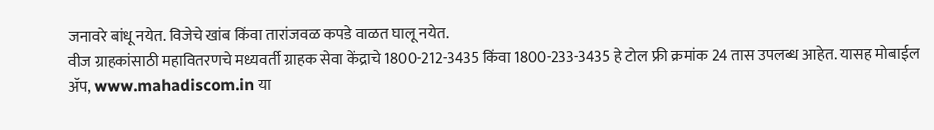जनावरे बांधू नयेत. विजेचे खांब किंवा तारांजवळ कपडे वाळत घालू नयेत.
वीज ग्राहकांसाठी महावितरणचे मध्यवर्ती ग्राहक सेवा केंद्राचे 1800-212-3435 किंवा 1800-233-3435 हे टोल फ्री क्रमांक 24 तास उपलब्ध आहेत. यासह मोबाईल ॲप, www.mahadiscom.in या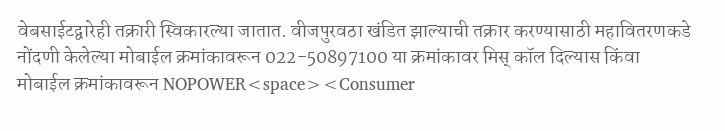वेबसाईटद्वारेही तक्रारी स्विकारल्या जातात. वीजपुरवठा खंडित झाल्याची तक्रार करण्यासाठी महावितरणकडे नोंदणी केलेल्या मोबाईल क्रमांकावरून 022-50897100 या क्रमांकावर मिस् कॉल दिल्यास किंवा मोबाईल क्रमांकावरून NOPOWER<space><Consumer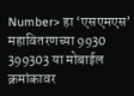Number> हा ‘एसएमएस’ महावितरणच्या 9930 399303 या मोबाईल क्रमांकावर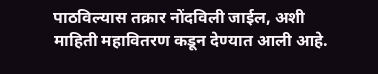पाठविल्यास तक्रार नोंदविली जाईल, अशी माहिती महावितरण कडून देण्यात आली आहे.